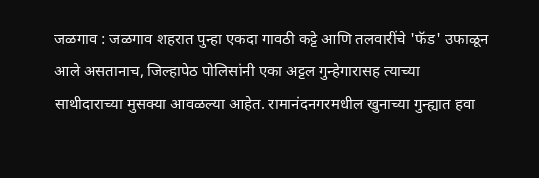जळगाव : जळगाव शहरात पुन्हा एकदा गावठी कट्टे आणि तलवारींचे 'फॅड' उफाळून आले असतानाच, जिल्हापेठ पोलिसांनी एका अट्टल गुन्हेगारासह त्याच्या साथीदाराच्या मुसक्या आवळल्या आहेत. रामानंदनगरमधील खुनाच्या गुन्ह्यात हवा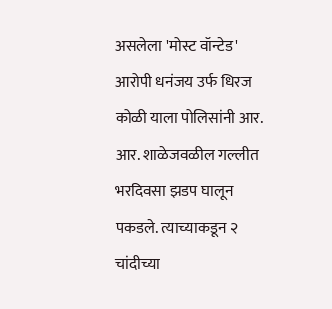असलेला 'मोस्ट वॉन्टेड' आरोपी धनंजय उर्फ धिरज कोळी याला पोलिसांनी आर. आर. शाळेजवळील गल्लीत भरदिवसा झडप घालून पकडले. त्याच्याकडून २ चांदीच्या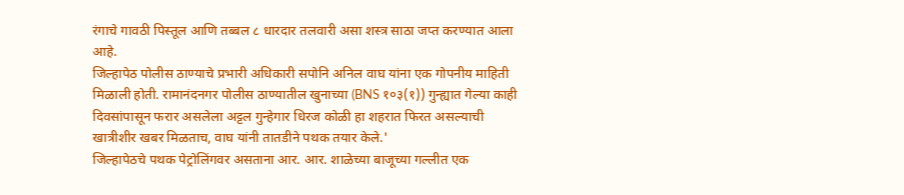रंगाचे गावठी पिस्तूल आणि तब्बल ८ धारदार तलवारी असा शस्त्र साठा जप्त करण्यात आला आहे.
जिल्हापेठ पोलीस ठाण्याचे प्रभारी अधिकारी सपोनि अनिल वाघ यांना एक गोपनीय माहिती मिळाली होती. रामानंदनगर पोलीस ठाण्यातील खुनाच्या (BNS १०३(१)) गुन्ह्यात गेल्या काही दिवसांपासून फरार असलेला अट्टल गुन्हेगार धिरज कोळी हा शहरात फिरत असल्याची खात्रीशीर खबर मिळताच, वाघ यांनी तातडीने पथक तयार केले.'
जिल्हापेठचे पथक पेट्रोलिंगवर असताना आर. आर. शाळेच्या बाजूच्या गल्लीत एक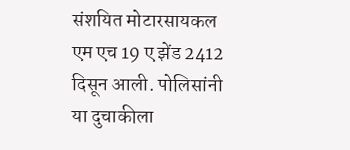संशयित मोटारसायकल एम एच 19 ए झेंड 2412 दिसून आली. पोलिसांनी या दुचाकीला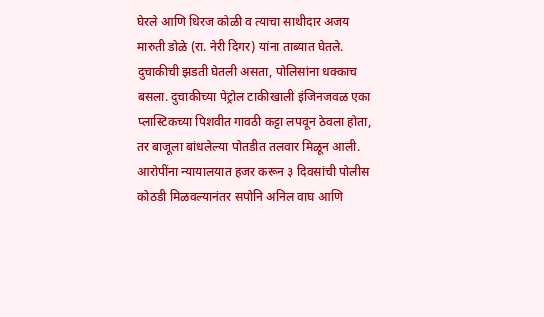घेरले आणि धिरज कोळी व त्याचा साथीदार अजय मारुती डोळे (रा. नेरी दिगर) यांना ताब्यात घेतले. दुचाकीची झडती घेतली असता, पोलिसांना धक्काच बसला. दुचाकीच्या पेट्रोल टाकीखाली इंजिनजवळ एका प्लास्टिकच्या पिशवीत गावठी कट्टा लपवून ठेवला होता, तर बाजूला बांधलेल्या पोतडीत तलवार मिळून आली.
आरोपींना न्यायालयात हजर करून ३ दिवसांची पोलीस कोठडी मिळवल्यानंतर सपोनि अनिल वाघ आणि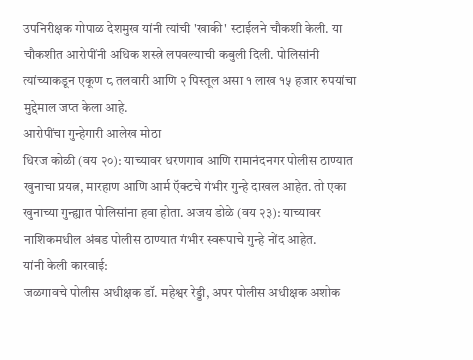उपनिरीक्षक गोपाळ देशमुख यांनी त्यांची 'खाकी' स्टाईलने चौकशी केली. या चौकशीत आरोपींनी अधिक शस्त्रे लपवल्याची कबुली दिली. पोलिसांनी त्यांच्याकडून एकूण ८ तलवारी आणि २ पिस्तूल असा १ लाख १५ हजार रुपयांचा मुद्देमाल जप्त केला आहे.
आरोपींचा गुन्हेगारी आलेख मोठा
धिरज कोळी (वय २०): याच्यावर धरणगाव आणि रामानंदनगर पोलीस ठाण्यात खुनाचा प्रयत्न, मारहाण आणि आर्म ऍक्टचे गंभीर गुन्हे दाखल आहेत. तो एका खुनाच्या गुन्ह्यात पोलिसांना हवा होता. अजय डोळे (वय २३): याच्यावर नाशिकमधील अंबड पोलीस ठाण्यात गंभीर स्वरूपाचे गुन्हे नोंद आहेत.
यांनी केली कारवाई:
जळगावचे पोलीस अधीक्षक डॉ. महेश्वर रेड्डी, अपर पोलीस अधीक्षक अशोक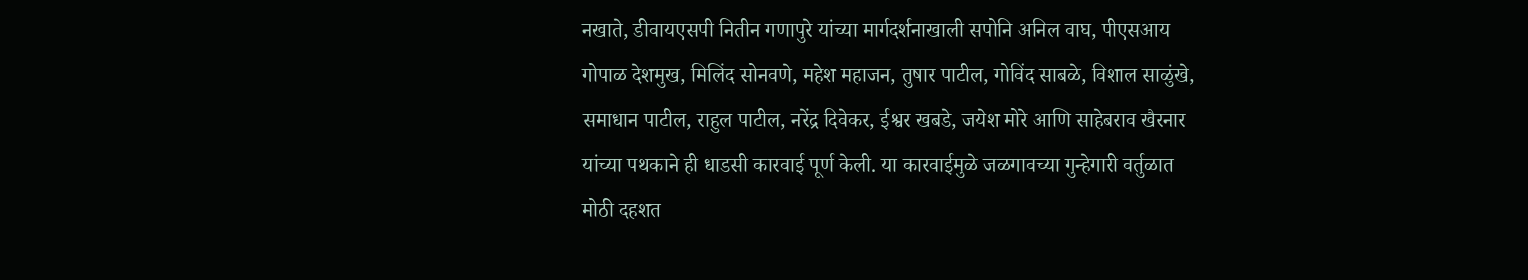नखाते, डीवायएसपी नितीन गणापुरे यांच्या मार्गदर्शनाखाली सपोनि अनिल वाघ, पीएसआय गोपाळ देशमुख, मिलिंद सोनवणे, महेश महाजन, तुषार पाटील, गोविंद साबळे, विशाल साळुंखे, समाधान पाटील, राहुल पाटील, नरेंद्र दिवेकर, ईश्वर खबडे, जयेश मोरे आणि साहेबराव खैरनार यांच्या पथकाने ही धाडसी कारवाई पूर्ण केली. या कारवाईमुळे जळगावच्या गुन्हेगारी वर्तुळात मोठी दहशत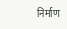निर्माण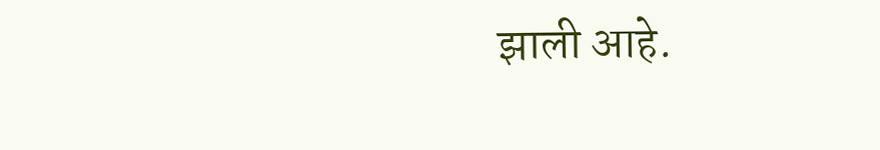झाली आहे.